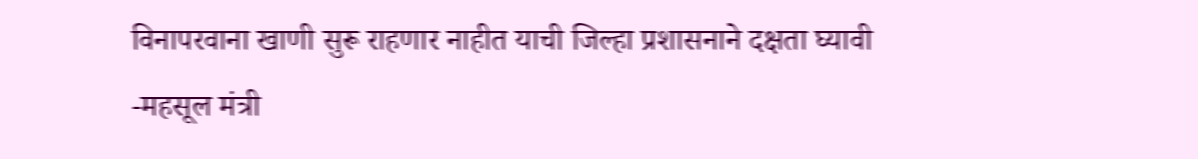विनापरवाना खाणी सुरू राहणार नाहीत याची जिल्हा प्रशासनाने दक्षता घ्यावी
-महसूल मंत्री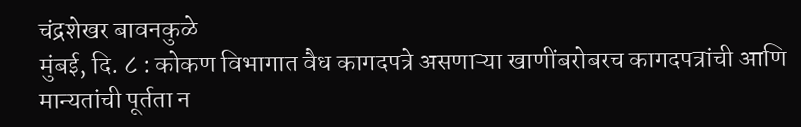चंद्रशेखर बावनकुळे
मुंबई, दि. ८ : कोकण विभागात वैध कागदपत्रे असणाऱ्या खाणींबरोबरच कागदपत्रांची आणि मान्यतांची पूर्तता न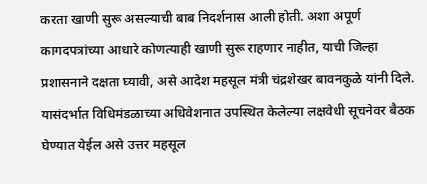करता खाणी सुरू असल्याची बाब निदर्शनास आली होती. अशा अपूर्ण कागदपत्रांच्या आधारे कोणत्याही खाणी सुरू राहणार नाहीत, याची जिल्हा प्रशासनाने दक्षता घ्यावी, असे आदेश महसूल मंत्री चंद्रशेखर बावनकुळे यांनी दिले.
यासंदर्भात विधिमंडळाच्या अधिवेशनात उपस्थित केलेल्या लक्षवेधी सूचनेवर बैठक घेण्यात येईल असे उत्तर महसूल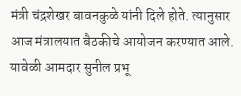मंत्री चंद्रशेखर बावनकुळे यांनी दिले होते. त्यानुसार आज मंत्रालयात बैठकीचे आयोजन करण्यात आले. यावेळी आमदार सुनील प्रभू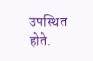उपस्थित होते.